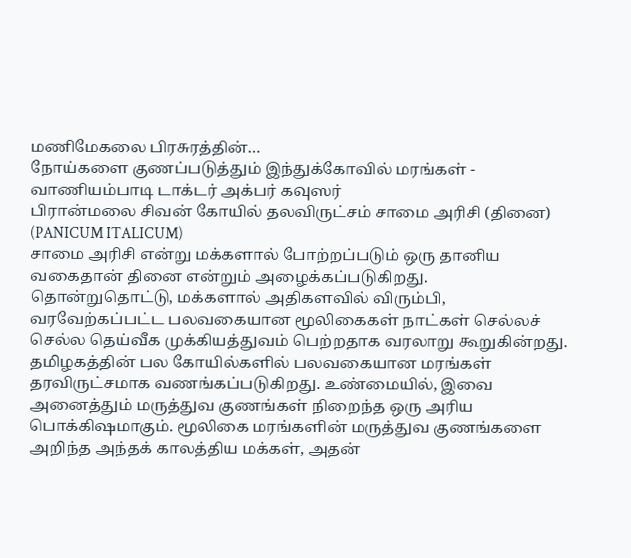மணிமேகலை பிரசுரத்தின்…
நோய்களை குணப்படுத்தும் இந்துக்கோவில் மரங்கள் - வாணியம்பாடி டாக்டர் அக்பர் கவுஸர்
பிரான்மலை சிவன் கோயில் தலவிருட்சம் சாமை அரிசி (தினை)
(PANICUM ITALICUM)
சாமை அரிசி என்று மக்களால் போற்றப்படும் ஒரு தானிய வகைதான் தினை என்றும் அழைக்கப்படுகிறது. தொன்றுதொட்டு, மக்களால் அதிகளவில் விரும்பி, வரவேற்கப்பட்ட பலவகையான மூலிகைகள் நாட்கள் செல்லச் செல்ல தெய்வீக முக்கியத்துவம் பெற்றதாக வரலாறு கூறுகின்றது.
தமிழகத்தின் பல கோயில்களில் பலவகையான மரங்கள் தரவிருட்சமாக வணங்கப்படுகிறது. உண்மையில், இவை அனைத்தும் மருத்துவ குணங்கள் நிறைந்த ஒரு அரிய பொக்கிஷமாகும். மூலிகை மரங்களின் மருத்துவ குணங்களை அறிந்த அந்தக் காலத்திய மக்கள், அதன்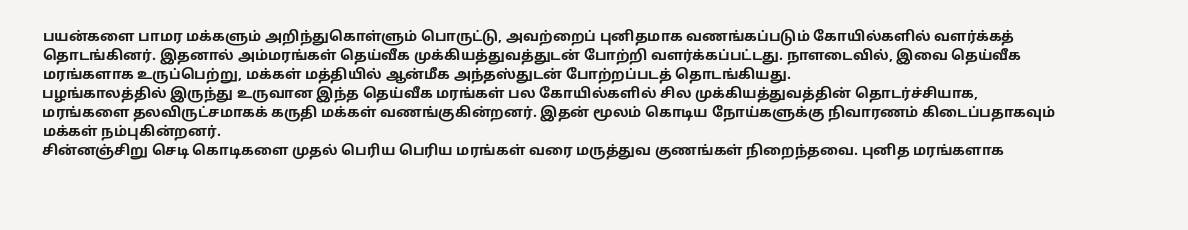பயன்களை பாமர மக்களும் அறிந்துகொள்ளும் பொருட்டு, அவற்றைப் புனிதமாக வணங்கப்படும் கோயில்களில் வளர்க்கத் தொடங்கினர். இதனால் அம்மரங்கள் தெய்வீக முக்கியத்துவத்துடன் போற்றி வளர்க்கப்பட்டது. நாளடைவில், இவை தெய்வீக மரங்களாக உருப்பெற்று, மக்கள் மத்தியில் ஆன்மீக அந்தஸ்துடன் போற்றப்படத் தொடங்கியது.
பழங்காலத்தில் இருந்து உருவான இந்த தெய்வீக மரங்கள் பல கோயில்களில் சில முக்கியத்துவத்தின் தொடர்ச்சியாக, மரங்களை தலவிருட்சமாகக் கருதி மக்கள் வணங்குகின்றனர். இதன் மூலம் கொடிய நோய்களுக்கு நிவாரணம் கிடைப்பதாகவும் மக்கள் நம்புகின்றனர்.
சின்னஞ்சிறு செடி கொடிகளை முதல் பெரிய பெரிய மரங்கள் வரை மருத்துவ குணங்கள் நிறைந்தவை. புனித மரங்களாக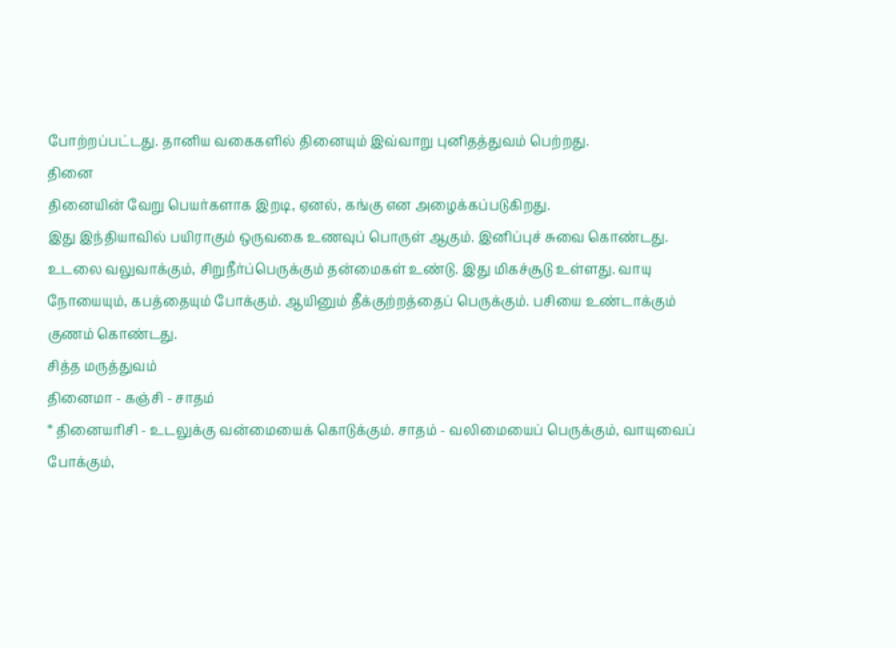போற்றப்பட்டது. தானிய வகைகளில் தினையும் இவ்வாறு புனிதத்துவம் பெற்றது.
தினை
தினையின் வேறு பெயர்களாக இறடி, ஏனல், கங்கு என அழைக்கப்படுகிறது.
இது இந்தியாவில் பயிராகும் ஒருவகை உணவுப் பொருள் ஆகும். இனிப்புச் சுவை கொண்டது.
உடலை வலுவாக்கும், சிறுநீர்ப்பெருக்கும் தன்மைகள் உண்டு. இது மிகச்சூடு உள்ளது. வாயு நோயையும், கபத்தையும் போக்கும். ஆயினும் தீக்குற்றத்தைப் பெருக்கும். பசியை உண்டாக்கும் குணம் கொண்டது.
சித்த மருத்துவம்
தினைமா - கஞ்சி - சாதம்
* தினையரிசி - உடலுக்கு வன்மையைக் கொடுக்கும். சாதம் - வலிமையைப் பெருக்கும், வாயுவைப் போக்கும்,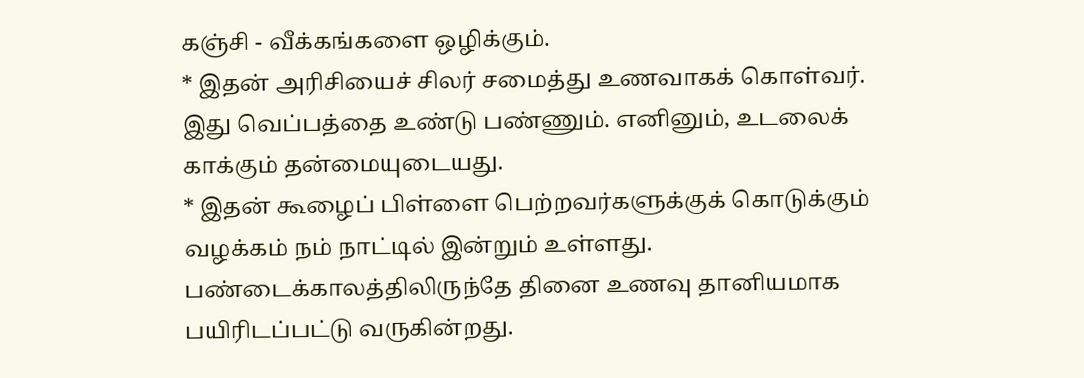கஞ்சி - வீக்கங்களை ஒழிக்கும்.
* இதன் அரிசியைச் சிலர் சமைத்து உணவாகக் கொள்வர். இது வெப்பத்தை உண்டு பண்ணும். எனினும், உடலைக் காக்கும் தன்மையுடையது.
* இதன் கூழைப் பிள்ளை பெற்றவர்களுக்குக் கொடுக்கும் வழக்கம் நம் நாட்டில் இன்றும் உள்ளது.
பண்டைக்காலத்திலிருந்தே தினை உணவு தானியமாக பயிரிடப்பட்டு வருகின்றது.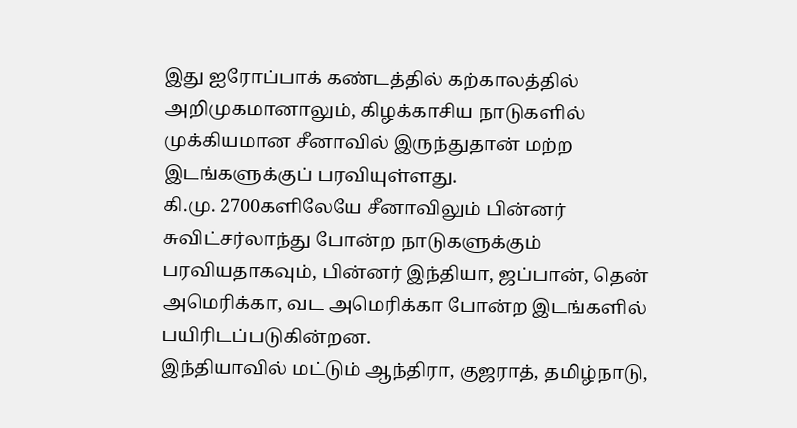இது ஐரோப்பாக் கண்டத்தில் கற்காலத்தில் அறிமுகமானாலும், கிழக்காசிய நாடுகளில் முக்கியமான சீனாவில் இருந்துதான் மற்ற இடங்களுக்குப் பரவியுள்ளது.
கி.மு. 2700களிலேயே சீனாவிலும் பின்னர் சுவிட்சர்லாந்து போன்ற நாடுகளுக்கும் பரவியதாகவும், பின்னர் இந்தியா, ஜப்பான், தென் அமெரிக்கா, வட அமெரிக்கா போன்ற இடங்களில் பயிரிடப்படுகின்றன.
இந்தியாவில் மட்டும் ஆந்திரா, குஜராத், தமிழ்நாடு,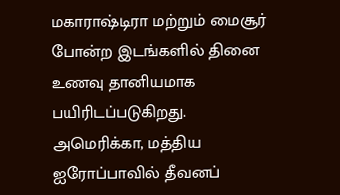மகாராஷ்டிரா மற்றும் மைசூர் போன்ற இடங்களில் தினை உணவு தானியமாக பயிரிடப்படுகிறது.
அமெரிக்கா, மத்திய ஐரோப்பாவில் தீவனப்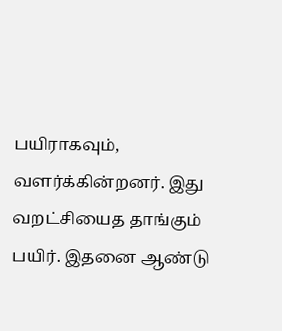பயிராகவும், வளர்க்கின்றனர். இது வறட்சியைத தாங்கும் பயிர். இதனை ஆண்டு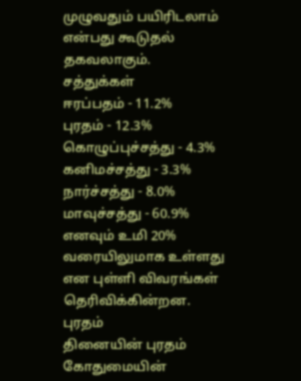முழுவதும் பயிரிடலாம் என்பது கூடுதல் தகவலாகும்.
சத்துக்கள்
ஈரப்பதம் - 11.2%
புரதம் - 12.3%
கொழுப்புச்சத்து - 4.3%
கனிமச்சத்து - 3.3%
நார்ச்சத்து - 8.0%
மாவுச்சத்து - 60.9%
எனவும் உமி 20% வரையிலுமாக உள்ளது என புள்ளி விவரங்கள் தெரிவிக்கின்றன.
புரதம்
தினையின் புரதம் கோதுமையின்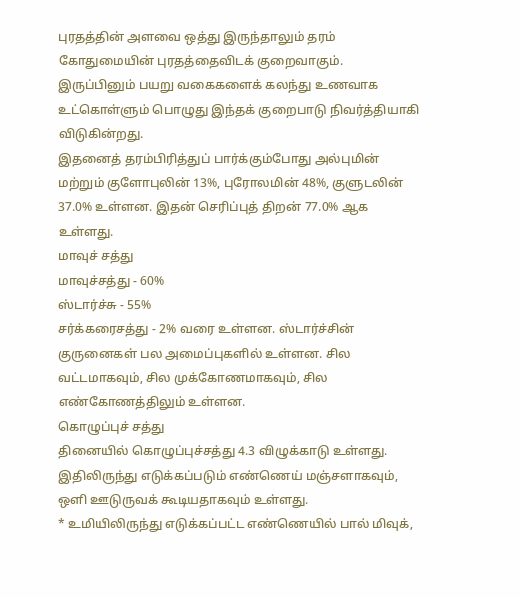புரதத்தின் அளவை ஒத்து இருந்தாலும் தரம் கோதுமையின் புரதத்தைவிடக் குறைவாகும். இருப்பினும் பயறு வகைகளைக் கலந்து உணவாக உட்கொள்ளும் பொழுது இந்தக் குறைபாடு நிவர்த்தியாகி விடுகின்றது.
இதனைத் தரம்பிரித்துப் பார்க்கும்போது அல்புமின் மற்றும் குளோபுலின் 13%, புரோலமின் 48%, குளுடலின் 37.0% உள்ளன. இதன் செரிப்புத் திறன் 77.0% ஆக உள்ளது.
மாவுச் சத்து
மாவுச்சத்து - 60%
ஸ்டார்ச்சு - 55%
சர்க்கரைசத்து - 2% வரை உள்ளன. ஸ்டார்ச்சின் குருனைகள் பல அமைப்புகளில் உள்ளன. சில வட்டமாகவும், சில முக்கோணமாகவும், சில எண்கோணத்திலும் உள்ளன.
கொழுப்புச் சத்து
தினையில் கொழுப்புச்சத்து 4.3 விழுக்காடு உள்ளது. இதிலிருந்து எடுக்கப்படும் எண்ணெய் மஞ்சளாகவும், ஒளி ஊடுருவக் கூடியதாகவும் உள்ளது.
* உமியிலிருந்து எடுக்கப்பட்ட எண்ணெயில் பால் மிவுக்,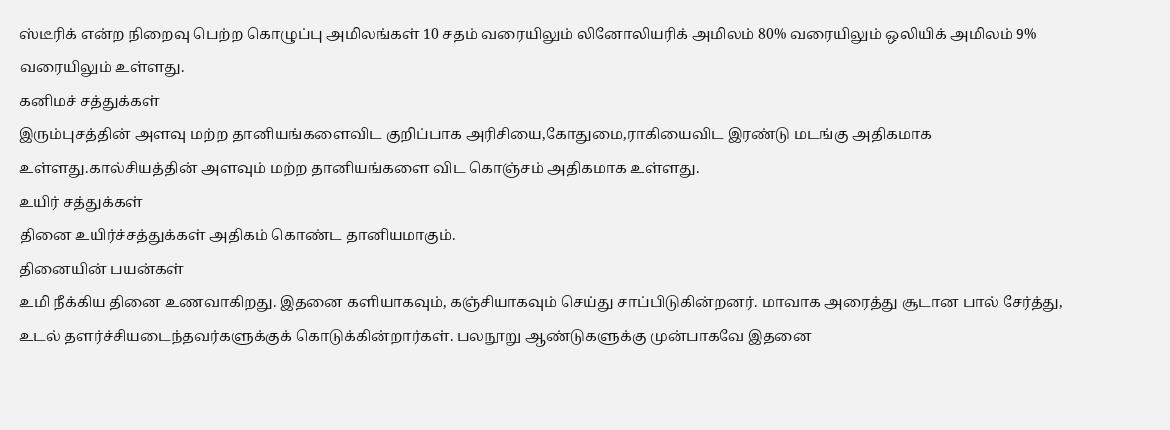ஸ்டீரிக் என்ற நிறைவு பெற்ற கொழுப்பு அமிலங்கள் 10 சதம் வரையிலும் லினோலியரிக் அமிலம் 80% வரையிலும் ஒலியிக் அமிலம் 9% வரையிலும் உள்ளது.
கனிமச் சத்துக்கள்
இரும்புசத்தின் அளவு மற்ற தானியங்களைவிட குறிப்பாக அரிசியை,கோதுமை,ராகியைவிட இரண்டு மடங்கு அதிகமாக உள்ளது.கால்சியத்தின் அளவும் மற்ற தானியங்களை விட கொஞ்சம் அதிகமாக உள்ளது.
உயிர் சத்துக்கள்
தினை உயிர்ச்சத்துக்கள் அதிகம் கொண்ட தானியமாகும்.
தினையின் பயன்கள்
உமி நீக்கிய தினை உணவாகிறது. இதனை களியாகவும், கஞ்சியாகவும் செய்து சாப்பிடுகின்றனர். மாவாக அரைத்து சூடான பால் சேர்த்து, உடல் தளர்ச்சியடைந்தவர்களுக்குக் கொடுக்கின்றார்கள். பலநூறு ஆண்டுகளுக்கு முன்பாகவே இதனை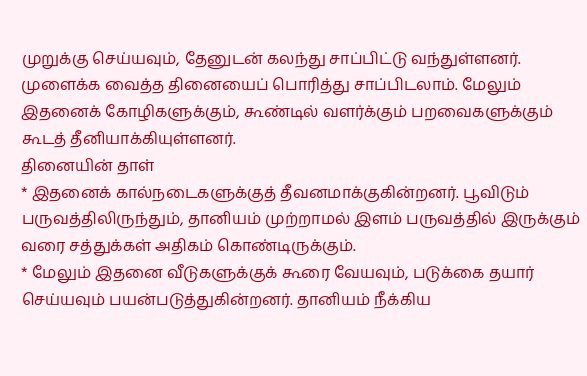முறுக்கு செய்யவும், தேனுடன் கலந்து சாப்பிட்டு வந்துள்ளனர். முளைக்க வைத்த தினையைப் பொரித்து சாப்பிடலாம். மேலும் இதனைக் கோழிகளுக்கும், கூண்டில் வளர்க்கும் பறவைகளுக்கும் கூடத் தீனியாக்கியுள்ளனர்.
தினையின் தாள்
* இதனைக் கால்நடைகளுக்குத் தீவனமாக்குகின்றனர். பூவிடும் பருவத்திலிருந்தும், தானியம் முற்றாமல் இளம் பருவத்தில் இருக்கும் வரை சத்துக்கள் அதிகம் கொண்டிருக்கும்.
* மேலும் இதனை வீடுகளுக்குக் கூரை வேயவும், படுக்கை தயார் செய்யவும் பயன்படுத்துகின்றனர். தானியம் நீக்கிய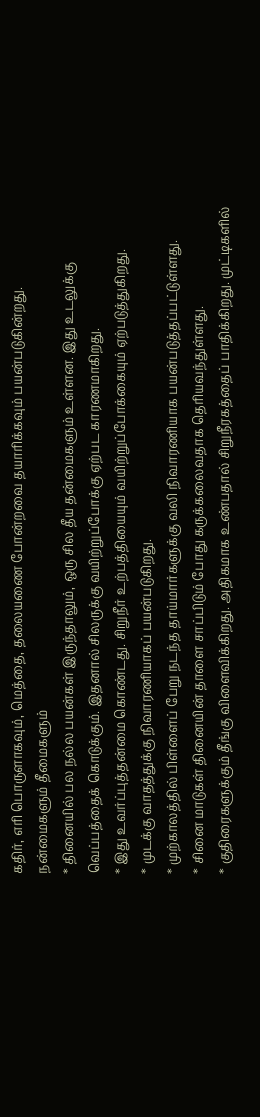கதிர், எரி பொருளாகவும், மெத்தை, தலையணை போன்றவை தயாரிக்கவும் பயன்படுகின்றது.
நன்மைகளும் தீமைகளும்
* தினையில் பல நல்ல பயன்கள் இருந்தாலும், ஒரு சில தீய தன்மைகளும் உள்ளன. இது உடலுக்கு வெப்பத்தைக் கொடுக்கும். இதனால் சிலருக்கு வயிற்றுப்போக்கு ஏற்பட காரணமாகிறது.
* இது உவர்ப்புத்தன்மை கொண்டது. சிறுநீர் உற்பத்தியையும் வயிற்றுப்போக்கையும் ஏற்படுத்துகிறது.
* முடக்கு வாதத்துக்கு நிவாரணியாகப் பயன்படுகிறது.
* முற்காலத்தில் பிள்ளைப் பேறு நடந்த தாய்மார்களுக்கு வலி நிவாரணியாக பயன்படுத்தப்பட்டுள்ளது.
* சினை மாடுகள் தினையின் தாளை சாப்பிடும் போது கருக்கலைவதாக தெரியவந்துள்ளது.
* குதிரைகளுக்கும் தீங்கு விளைவிக்கிறது. அதிகமாக உண்பதால் சிறுநீரகத்தைப் பாதிக்கிறது. முட்டிகளில்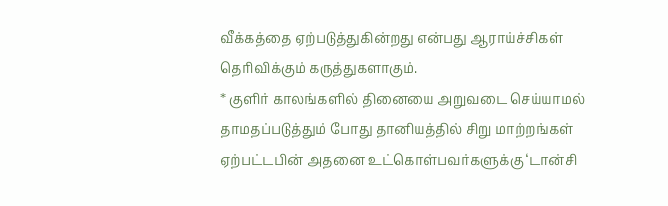வீக்கத்தை ஏற்படுத்துகின்றது என்பது ஆராய்ச்சிகள் தெரிவிக்கும் கருத்துகளாகும்.
* குளிர் காலங்களில் தினையை அறுவடை செய்யாமல் தாமதப்படுத்தும் போது தானியத்தில் சிறு மாற்றங்கள் ஏற்பட்டபின் அதனை உட்கொள்பவர்களுக்கு ‘டான்சி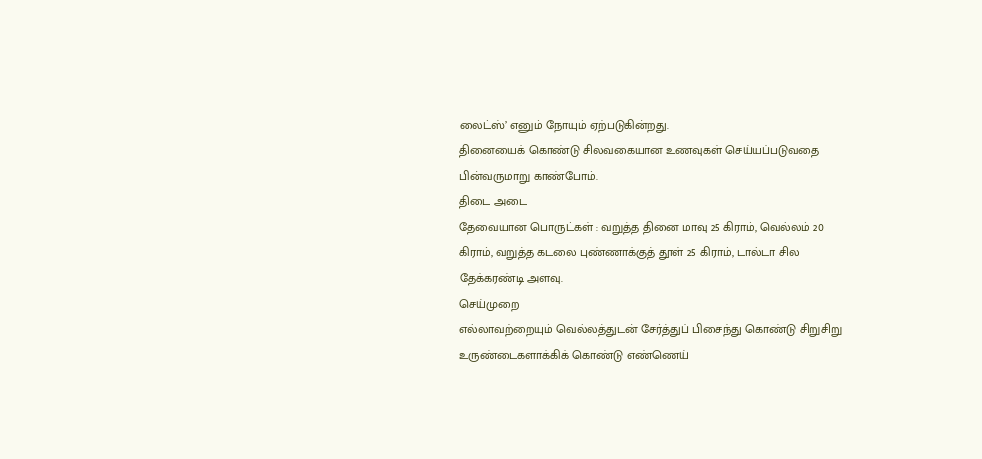லைட்ஸ்’ எனும் நோயும் ஏற்படுகின்றது.
தினையைக் கொண்டு சிலவகையான உணவுகள் செய்யப்படுவதை பின்வருமாறு காண்போம்.
திடை அடை
தேவையான பொருட்கள் : வறுத்த தினை மாவு 25 கிராம், வெல்லம் 20 கிராம், வறுத்த கடலை புண்ணாக்குத் தூள் 25 கிராம், டால்டா சில தேக்கரண்டி அளவு.
செய்முறை
எல்லாவற்றையும் வெல்லத்துடன் சேர்த்துப் பிசைந்து கொண்டு சிறுசிறு உருண்டைகளாக்கிக் கொண்டு எண்ணெய்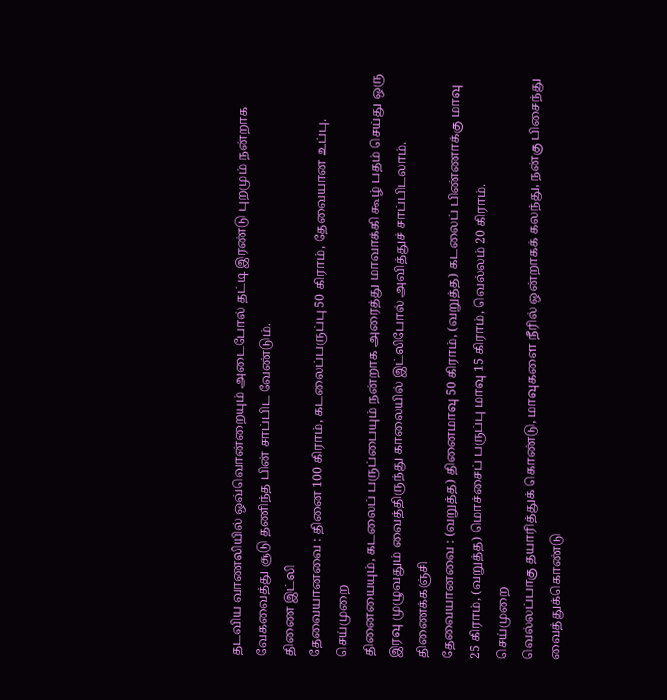தடவிய வாணலியில் ஒவ்வொன்றையும் அடைபோல் தட்டி இரண்டு புறமும் நன்றாக வேகவைத்து சூடு தணிந்த பின் சாப்பிட வேண்டும்.
திணை இட்லி
தேவையானவை : தினை 100 கிராம், கடலைப்பருப்பு 50 கிராம், தேவையான உப்பு.
செய்முறை
தினையையும், கடலைப் பருப்பையும் நன்றாக அரைத்து மாவாக்கி கூழ் பதம் செய்து ஒரு இரவு முழுவதும் வைத்திருந்து காலையில் இட்லிபோல் அவித்துச் சாப்பிடலாம்.
திணைக்கஞ்சி
தேவையானவை : (வறுத்த) தினைமாவு 50 கிராம், (வறுத்த) கடலைப் பிண்ணாக்கு மாவு 25 கிராம், (வறுத்த) மொச்சைப் பருப்பு மாவு 15 கிராம், வெல்லம் 20 கிராம்.
செய்முறை
வெல்லப்பாகு தயாரித்துக் கொண்டு, மாவுகளை நீரில் ஒன்றாகக் கலந்து, நன்கு பிசைந்து வைத்துக்கொண்டு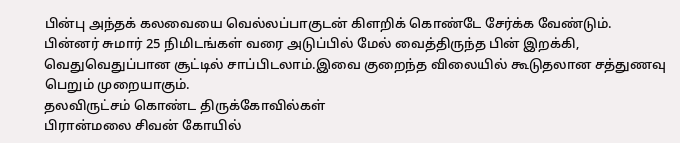பின்பு அந்தக் கலவையை வெல்லப்பாகுடன் கிளறிக் கொண்டே சேர்க்க வேண்டும்.
பின்னர் சுமார் 25 நிமிடங்கள் வரை அடுப்பில் மேல் வைத்திருந்த பின் இறக்கி, வெதுவெதுப்பான சூட்டில் சாப்பிடலாம்.இவை குறைந்த விலையில் கூடுதலான சத்துணவு பெறும் முறையாகும்.
தலவிருட்சம் கொண்ட திருக்கோவில்கள்
பிரான்மலை சிவன் கோயில்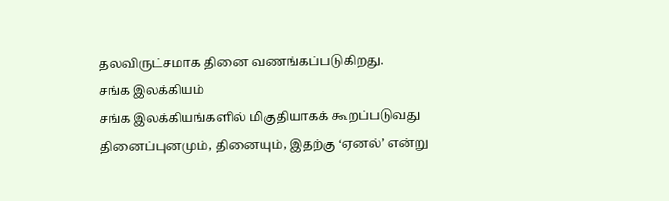தலவிருட்சமாக தினை வணங்கப்படுகிறது.
சங்க இலக்கியம்
சங்க இலக்கியங்களில் மிகுதியாகக் கூறப்படுவது தினைப்புனமும், தினையும், இதற்கு ‘ஏனல்’ என்று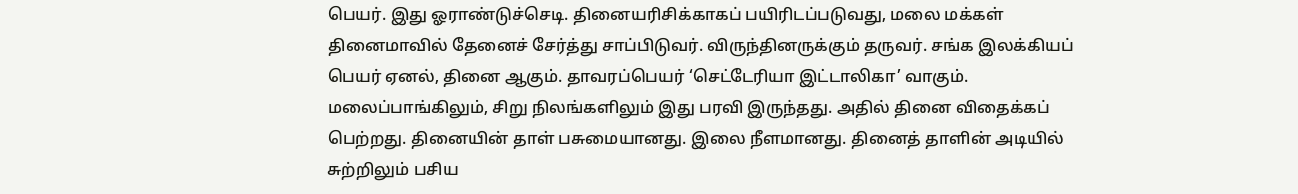பெயர். இது ஓராண்டுச்செடி. தினையரிசிக்காகப் பயிரிடப்படுவது, மலை மக்கள் தினைமாவில் தேனைச் சேர்த்து சாப்பிடுவர். விருந்தினருக்கும் தருவர். சங்க இலக்கியப் பெயர் ஏனல், தினை ஆகும். தாவரப்பெயர் ‘செட்டேரியா இட்டாலிகா’ வாகும்.
மலைப்பாங்கிலும், சிறு நிலங்களிலும் இது பரவி இருந்தது. அதில் தினை விதைக்கப் பெற்றது. தினையின் தாள் பசுமையானது. இலை நீளமானது. தினைத் தாளின் அடியில் சுற்றிலும் பசிய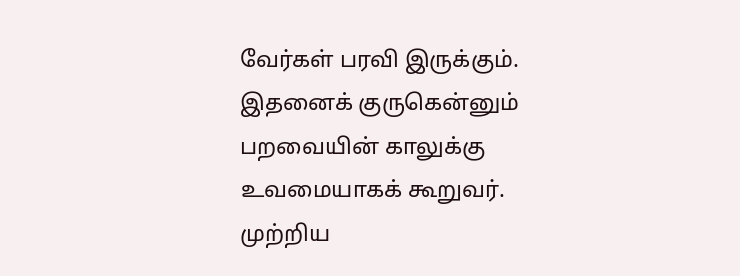வேர்கள் பரவி இருக்கும். இதனைக் குருகென்னும் பறவையின் காலுக்கு உவமையாகக் கூறுவர். முற்றிய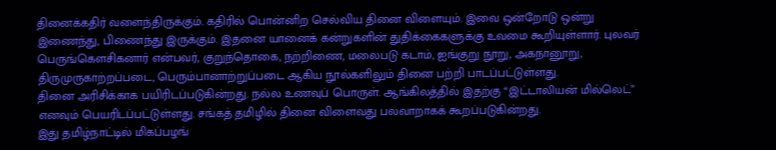தினைக்கதிர் வளைந்திருக்கும். கதிரில் பொன்னிற செல்விய தினை விளையும். இவை ஒன்றோடு ஒன்று இணைந்து, பிணைந்து இருக்கும். இதனை யானைக் கன்றுகளின் துதிக்கைகளுக்கு உவமை கூறியுள்ளார். புலவர் பெருங்கெளசிகனார் என்பவர், குறுந்தொகை, நற்றிணை, மலைபடு கடாம், ஐங்குறு நூறு, அகநானூறு, திருமுருகாற்றப்படை, பெரும்பானாற்றுப்படை ஆகிய நூல்களிலும் தினை பற்றி பாடப்பட்டுள்ளது.
தினை அரிசிக்காக பயிரிடப்படுகின்றது. நல்ல உணவுப் பொருள். ஆங்கிலத்தில் இதற்கு “இட்டாலியன் மில்லெட்” எனவும் பெயரிடப்பட்டுள்ளது. சங்கத் தமிழில் தினை விளைவது பலவாறாகக் கூறப்படுகின்றது.
இது தமிழ்நாட்டில் மிகப்பழங்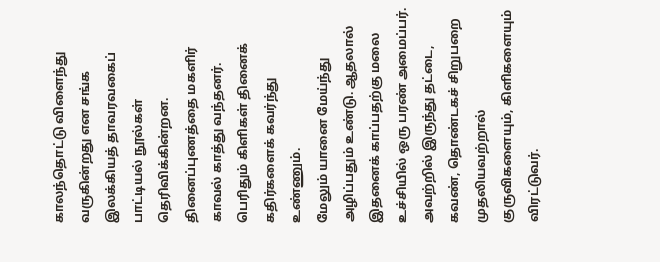காலந்தொட்டு விளைந்து வருகின்றது என சங்க இலக்கியத் தாவரவகைப் பாட்டியல் நூல்கள் தெரிவிக்கின்றன.
தினைப்புணத்தை மகளிர் காவல் காத்து வந்தனர். பெரிதும் கிளிகள் தினைக் கதிர்களைக் கவர்ந்து உண்ணும்.
மேலும் யானை மேய்ந்து அழிப்பதும் உண்டு. ஆதலால் இதனைக் காப்பதற்கு மலை உச்சியில் ஒரு பரண் அமைப்பர். அவற்றில் இருந்து தட்டை, கவண், தொண்டகச் சிறுபறை முதலியவற்றால் குருவிகளையும், கிளிகளையும் விரட்டுவர்.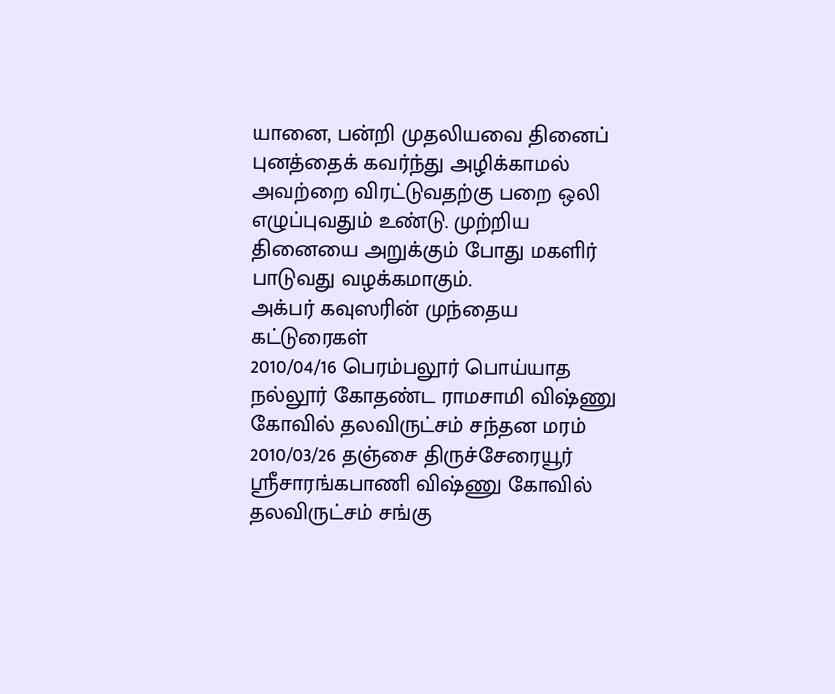யானை, பன்றி முதலியவை தினைப் புனத்தைக் கவர்ந்து அழிக்காமல் அவற்றை விரட்டுவதற்கு பறை ஒலி எழுப்புவதும் உண்டு. முற்றிய தினையை அறுக்கும் போது மகளிர் பாடுவது வழக்கமாகும்.
அக்பர் கவுஸரின் முந்தைய கட்டுரைகள்
2010/04/16 பெரம்பலூர் பொய்யாத நல்லூர் கோதண்ட ராமசாமி விஷ்ணு கோவில் தலவிருட்சம் சந்தன மரம்
2010/03/26 தஞ்சை திருச்சேரையூர் ஸ்ரீசாரங்கபாணி விஷ்ணு கோவில் தலவிருட்சம் சங்கு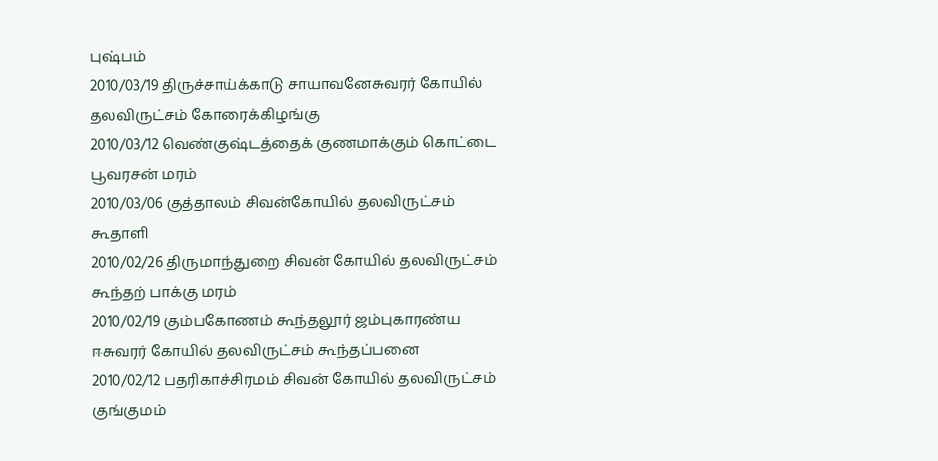புஷ்பம்
2010/03/19 திருச்சாய்க்காடு சாயாவனேசுவரர் கோயில் தலவிருட்சம் கோரைக்கிழங்கு
2010/03/12 வெண்குஷ்டத்தைக் குணமாக்கும் கொட்டை பூவரசன் மரம்
2010/03/06 குத்தாலம் சிவன்கோயில் தலவிருட்சம் கூதாளி
2010/02/26 திருமாந்துறை சிவன் கோயில் தலவிருட்சம் கூந்தற் பாக்கு மரம்
2010/02/19 கும்பகோணம் கூந்தலூர் ஜம்புகாரண்ய ஈசுவரர் கோயில் தலவிருட்சம் கூந்தப்பனை
2010/02/12 பதரிகாச்சிரமம் சிவன் கோயில் தலவிருட்சம் குங்குமம்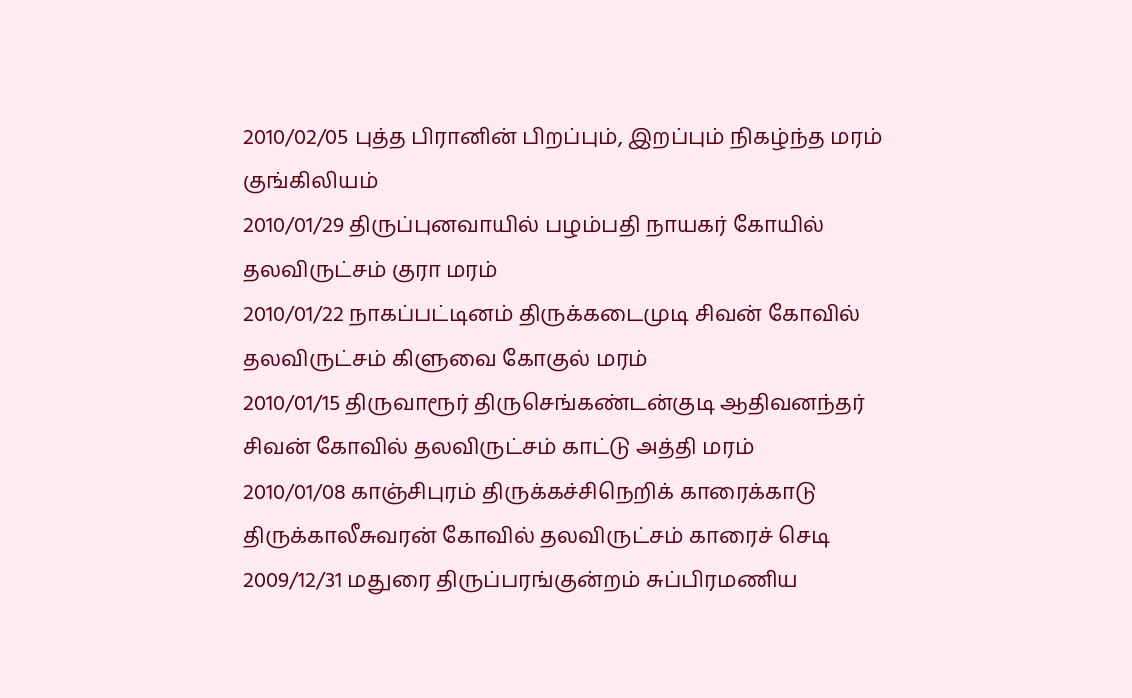2010/02/05 புத்த பிரானின் பிறப்பும், இறப்பும் நிகழ்ந்த மரம் குங்கிலியம்
2010/01/29 திருப்புனவாயில் பழம்பதி நாயகர் கோயில் தலவிருட்சம் குரா மரம்
2010/01/22 நாகப்பட்டினம் திருக்கடைமுடி சிவன் கோவில் தலவிருட்சம் கிளுவை கோகுல் மரம்
2010/01/15 திருவாரூர் திருசெங்கண்டன்குடி ஆதிவனந்தர் சிவன் கோவில் தலவிருட்சம் காட்டு அத்தி மரம்
2010/01/08 காஞ்சிபுரம் திருக்கச்சிநெறிக் காரைக்காடு திருக்காலீசுவரன் கோவில் தலவிருட்சம் காரைச் செடி
2009/12/31 மதுரை திருப்பரங்குன்றம் சுப்பிரமணிய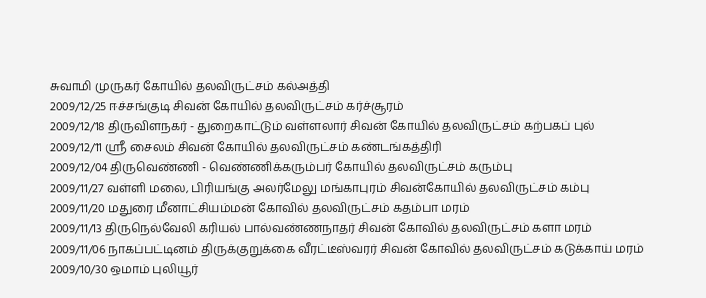சுவாமி முருகர் கோயில் தலவிருட்சம் கல்அத்தி
2009/12/25 ஈச்சங்குடி சிவன் கோயில் தலவிருட்சம் கர்ச்சூரம்
2009/12/18 திருவிளநகர் - துறைகாட்டும் வள்ளலார் சிவன் கோயில் தலவிருட்சம் கற்பகப் புல்
2009/12/11 ஸ்ரீ சைலம் சிவன் கோயில் தலவிருட்சம் கண்டங்கத்திரி
2009/12/04 திருவெண்ணி - வெண்ணிக்கரும்பர் கோயில் தலவிருட்சம் கரும்பு
2009/11/27 வள்ளி மலை, பிரியங்கு அலர்மேலு மங்காபுரம் சிவன்கோயில் தலவிருட்சம் கம்பு
2009/11/20 மதுரை மீனாட்சியம்மன் கோவில் தலவிருட்சம் கதம்பா மரம்
2009/11/13 திருநெல்வேலி கரியல் பால்வண்ணநாதர் சிவன் கோவில் தலவிருட்சம் களா மரம்
2009/11/06 நாகப்பட்டினம் திருக்குறுக்கை வீரட்டீஸ்வரர் சிவன் கோவில் தலவிருட்சம் கடுக்காய் மரம்
2009/10/30 ஒமாம் புலியூர்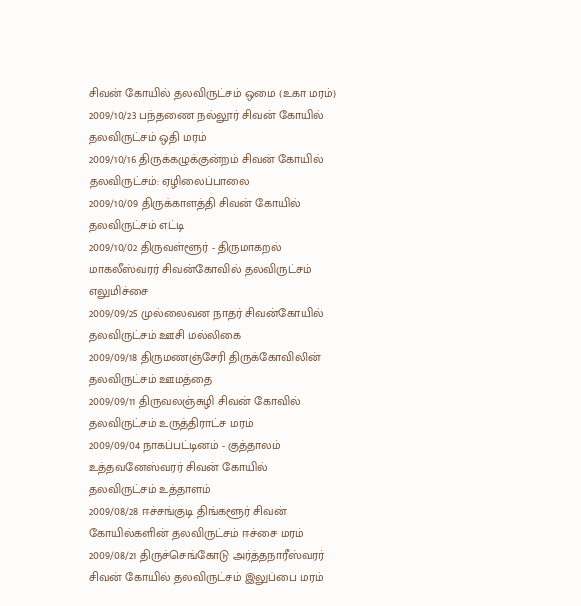சிவன் கோயில் தலவிருட்சம் ஒமை (உகா மரம்)
2009/10/23 பந்தணை நல்லூர் சிவன் கோயில் தலவிருட்சம் ஒதி மரம்
2009/10/16 திருக்கழுக்குன்றம் சிவன் கோயில் தலவிருட்சம்: ஏழிலைப்பாலை
2009/10/09 திருக்காளத்தி சிவன் கோயில் தலவிருட்சம் எட்டி
2009/10/02 திருவள்ளூர் - திருமாகறல் மாகலீஸ்வரர் சிவன்கோவில் தலவிருட்சம் எலுமிச்சை
2009/09/25 முல்லைவன நாதர் சிவன்கோயில் தலவிருட்சம் ஊசி மல்லிகை
2009/09/18 திருமணஞ்சேரி திருக்கோவிலின் தலவிருட்சம் ஊமத்தை
2009/09/11 திருவலஞ்சுழி சிவன் கோவில் தலவிருட்சம் உருத்திராட்ச மரம்
2009/09/04 நாகப்பட்டினம் - குத்தாலம் உத்தவனேஸ்வரர் சிவன் கோயில் தலவிருட்சம் உத்தாளம்
2009/08/28 ஈச்சங்குடி திங்களூர் சிவன் கோயில்களின் தலவிருட்சம் ஈச்சை மரம்
2009/08/21 திருச்செங்கோடு அர்த்தநாரீஸ்வரர் சிவன் கோயில் தலவிருட்சம் இலுப்பை மரம்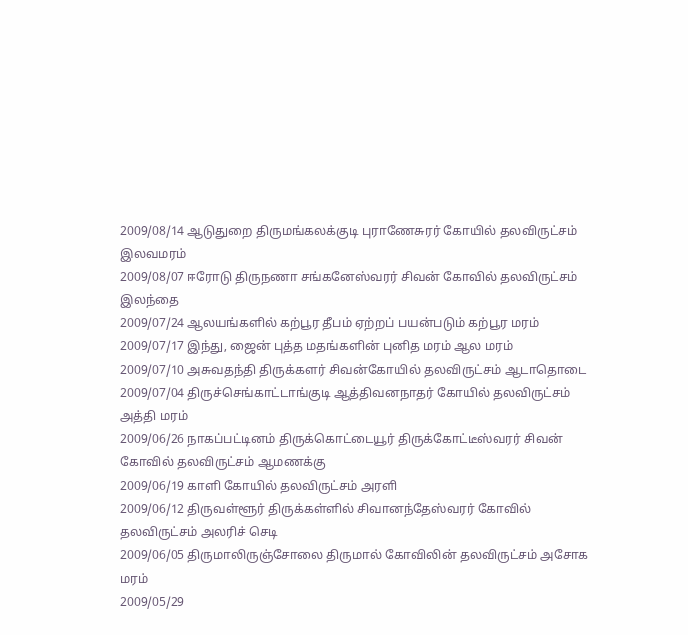2009/08/14 ஆடுதுறை திருமங்கலக்குடி புராணேசுரர் கோயில் தலவிருட்சம் இலவமரம்
2009/08/07 ஈரோடு திருநணா சங்கனேஸ்வரர் சிவன் கோவில் தலவிருட்சம் இலந்தை
2009/07/24 ஆலயங்களில் கற்பூர தீபம் ஏற்றப் பயன்படும் கற்பூர மரம்
2009/07/17 இந்து, ஜைன் புத்த மதங்களின் புனித மரம் ஆல மரம்
2009/07/10 அசுவதந்தி திருக்களர் சிவன்கோயில் தலவிருட்சம் ஆடாதொடை
2009/07/04 திருச்செங்காட்டாங்குடி ஆத்திவனநாதர் கோயில் தலவிருட்சம் அத்தி மரம்
2009/06/26 நாகப்பட்டினம் திருக்கொட்டையூர் திருக்கோட்டீஸ்வரர் சிவன் கோவில் தலவிருட்சம் ஆமணக்கு
2009/06/19 காளி கோயில் தலவிருட்சம் அரளி
2009/06/12 திருவள்ளூர் திருக்கள்ளில் சிவானந்தேஸ்வரர் கோவில் தலவிருட்சம் அலரிச் செடி
2009/06/05 திருமாலிருஞ்சோலை திருமால் கோவிலின் தலவிருட்சம் அசோக மரம்
2009/05/29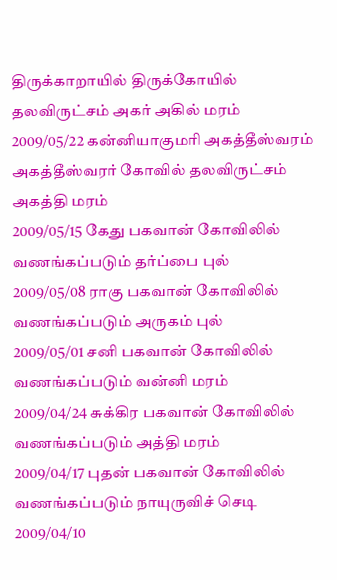திருக்காறாயில் திருக்கோயில் தலவிருட்சம் அகர் அகில் மரம்
2009/05/22 கன்னியாகுமரி அகத்தீஸ்வரம் அகத்தீஸ்வரர் கோவில் தலவிருட்சம் அகத்தி மரம்
2009/05/15 கேது பகவான் கோவிலில் வணங்கப்படும் தர்ப்பை புல்
2009/05/08 ராகு பகவான் கோவிலில் வணங்கப்படும் அருகம் புல்
2009/05/01 சனி பகவான் கோவிலில் வணங்கப்படும் வன்னி மரம்
2009/04/24 சுக்கிர பகவான் கோவிலில் வணங்கப்படும் அத்தி மரம்
2009/04/17 புதன் பகவான் கோவிலில் வணங்கப்படும் நாயுருவிச் செடி
2009/04/10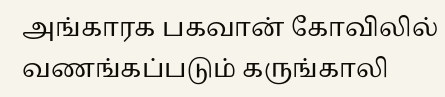அங்காரக பகவான் கோவிலில் வணங்கப்படும் கருங்காலி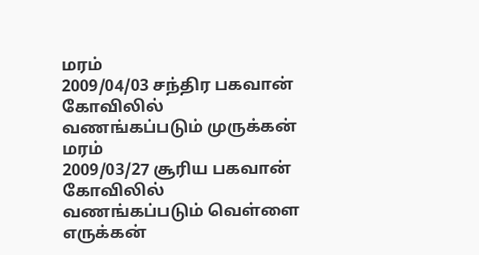மரம்
2009/04/03 சந்திர பகவான் கோவிலில் வணங்கப்படும் முருக்கன் மரம்
2009/03/27 சூரிய பகவான் கோவிலில் வணங்கப்படும் வெள்ளை எருக்கன்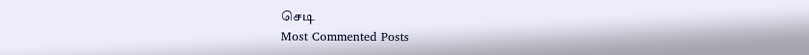செடி
Most Commented Posts